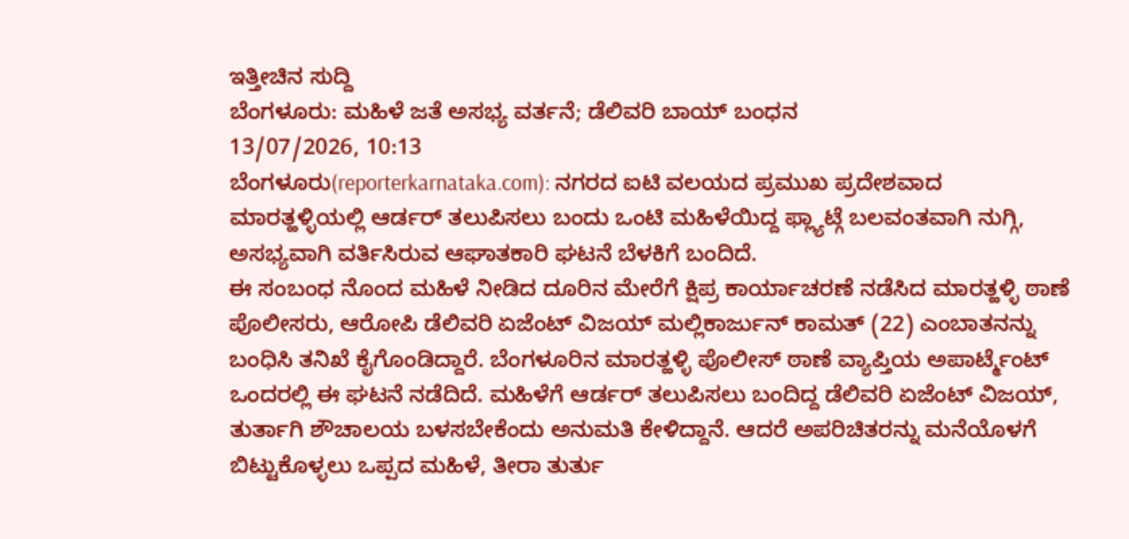ಇತ್ತೀಚಿನ ಸುದ್ದಿ
ಬೆಂಗಳೂರು: ಮಹಿಳೆ ಜತೆ ಅಸಭ್ಯ ವರ್ತನೆ; ಡೆಲಿವರಿ ಬಾಯ್ ಬಂಧನ
13/07/2026, 10:13
ಬೆಂಗಳೂರು(reporterkarnataka.com): ನಗರದ ಐಟಿ ವಲಯದ ಪ್ರಮುಖ ಪ್ರದೇಶವಾದ ಮಾರತ್ಹಳ್ಳಿಯಲ್ಲಿ ಆರ್ಡರ್ ತಲುಪಿಸಲು ಬಂದು ಒಂಟಿ ಮಹಿಳೆಯಿದ್ದ ಫ್ಲ್ಯಾಟ್ಗೆ ಬಲವಂತವಾಗಿ ನುಗ್ಗಿ, ಅಸಭ್ಯವಾಗಿ ವರ್ತಿಸಿರುವ ಆಘಾತಕಾರಿ ಘಟನೆ ಬೆಳಕಿಗೆ ಬಂದಿದೆ.
ಈ ಸಂಬಂಧ ನೊಂದ ಮಹಿಳೆ ನೀಡಿದ ದೂರಿನ ಮೇರೆಗೆ ಕ್ಷಿಪ್ರ ಕಾರ್ಯಾಚರಣೆ ನಡೆಸಿದ ಮಾರತ್ಹಳ್ಳಿ ಠಾಣೆ ಪೊಲೀಸರು, ಆರೋಪಿ ಡೆಲಿವರಿ ಏಜೆಂಟ್ ವಿಜಯ್ ಮಲ್ಲಿಕಾರ್ಜುನ್ ಕಾಮತ್ (22) ಎಂಬಾತನನ್ನು ಬಂಧಿಸಿ ತನಿಖೆ ಕೈಗೊಂಡಿದ್ದಾರೆ. ಬೆಂಗಳೂರಿನ ಮಾರತ್ಹಳ್ಳಿ ಪೊಲೀಸ್ ಠಾಣೆ ವ್ಯಾಪ್ತಿಯ ಅಪಾರ್ಟ್ಮೆಂಟ್ ಒಂದರಲ್ಲಿ ಈ ಘಟನೆ ನಡೆದಿದೆ. ಮಹಿಳೆಗೆ ಆರ್ಡರ್ ತಲುಪಿಸಲು ಬಂದಿದ್ದ ಡೆಲಿವರಿ ಏಜೆಂಟ್ ವಿಜಯ್, ತುರ್ತಾಗಿ ಶೌಚಾಲಯ ಬಳಸಬೇಕೆಂದು ಅನುಮತಿ ಕೇಳಿದ್ದಾನೆ. ಆದರೆ ಅಪರಿಚಿತರನ್ನು ಮನೆಯೊಳಗೆ ಬಿಟ್ಟುಕೊಳ್ಳಲು ಒಪ್ಪದ ಮಹಿಳೆ, ತೀರಾ ತುರ್ತು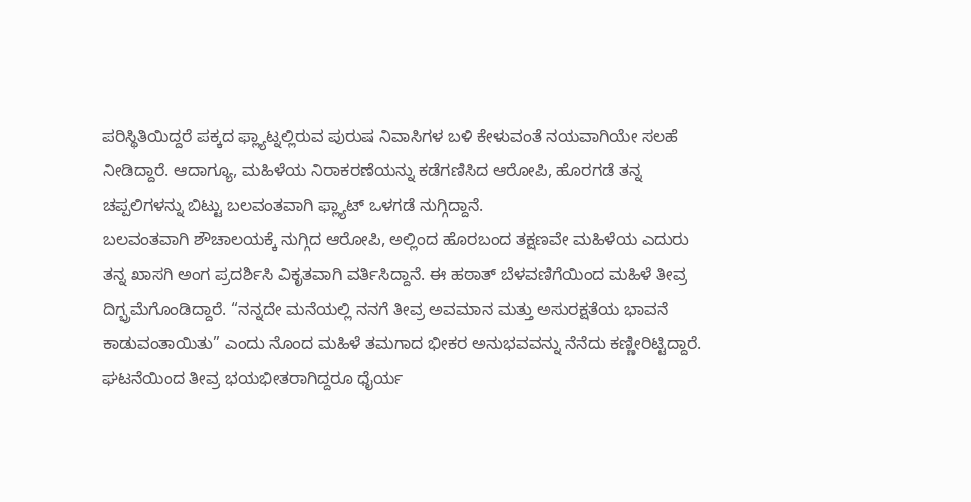ಪರಿಸ್ಥಿತಿಯಿದ್ದರೆ ಪಕ್ಕದ ಫ್ಲ್ಯಾಟ್ನಲ್ಲಿರುವ ಪುರುಷ ನಿವಾಸಿಗಳ ಬಳಿ ಕೇಳುವಂತೆ ನಯವಾಗಿಯೇ ಸಲಹೆ ನೀಡಿದ್ದಾರೆ. ಆದಾಗ್ಯೂ, ಮಹಿಳೆಯ ನಿರಾಕರಣೆಯನ್ನು ಕಡೆಗಣಿಸಿದ ಆರೋಪಿ, ಹೊರಗಡೆ ತನ್ನ ಚಪ್ಪಲಿಗಳನ್ನು ಬಿಟ್ಟು ಬಲವಂತವಾಗಿ ಫ್ಲ್ಯಾಟ್ ಒಳಗಡೆ ನುಗ್ಗಿದ್ದಾನೆ.
ಬಲವಂತವಾಗಿ ಶೌಚಾಲಯಕ್ಕೆ ನುಗ್ಗಿದ ಆರೋಪಿ, ಅಲ್ಲಿಂದ ಹೊರಬಂದ ತಕ್ಷಣವೇ ಮಹಿಳೆಯ ಎದುರು ತನ್ನ ಖಾಸಗಿ ಅಂಗ ಪ್ರದರ್ಶಿಸಿ ವಿಕೃತವಾಗಿ ವರ್ತಿಸಿದ್ದಾನೆ. ಈ ಹಠಾತ್ ಬೆಳವಣಿಗೆಯಿಂದ ಮಹಿಳೆ ತೀವ್ರ ದಿಗ್ಭ್ರಮೆಗೊಂಡಿದ್ದಾರೆ. “ನನ್ನದೇ ಮನೆಯಲ್ಲಿ ನನಗೆ ತೀವ್ರ ಅವಮಾನ ಮತ್ತು ಅಸುರಕ್ಷತೆಯ ಭಾವನೆ ಕಾಡುವಂತಾಯಿತು” ಎಂದು ನೊಂದ ಮಹಿಳೆ ತಮಗಾದ ಭೀಕರ ಅನುಭವವನ್ನು ನೆನೆದು ಕಣ್ಣೀರಿಟ್ಟಿದ್ದಾರೆ. ಘಟನೆಯಿಂದ ತೀವ್ರ ಭಯಭೀತರಾಗಿದ್ದರೂ ಧೈರ್ಯ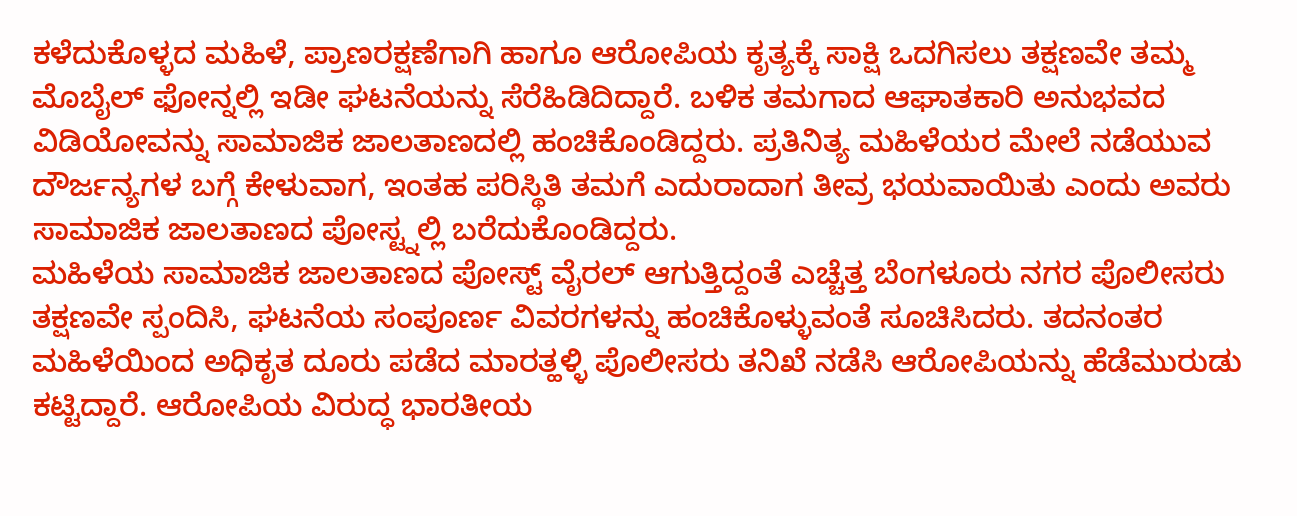ಕಳೆದುಕೊಳ್ಳದ ಮಹಿಳೆ, ಪ್ರಾಣರಕ್ಷಣೆಗಾಗಿ ಹಾಗೂ ಆರೋಪಿಯ ಕೃತ್ಯಕ್ಕೆ ಸಾಕ್ಷಿ ಒದಗಿಸಲು ತಕ್ಷಣವೇ ತಮ್ಮ ಮೊಬೈಲ್ ಫೋನ್ನಲ್ಲಿ ಇಡೀ ಘಟನೆಯನ್ನು ಸೆರೆಹಿಡಿದಿದ್ದಾರೆ. ಬಳಿಕ ತಮಗಾದ ಆಘಾತಕಾರಿ ಅನುಭವದ ವಿಡಿಯೋವನ್ನು ಸಾಮಾಜಿಕ ಜಾಲತಾಣದಲ್ಲಿ ಹಂಚಿಕೊಂಡಿದ್ದರು. ಪ್ರತಿನಿತ್ಯ ಮಹಿಳೆಯರ ಮೇಲೆ ನಡೆಯುವ ದೌರ್ಜನ್ಯಗಳ ಬಗ್ಗೆ ಕೇಳುವಾಗ, ಇಂತಹ ಪರಿಸ್ಥಿತಿ ತಮಗೆ ಎದುರಾದಾಗ ತೀವ್ರ ಭಯವಾಯಿತು ಎಂದು ಅವರು ಸಾಮಾಜಿಕ ಜಾಲತಾಣದ ಪೋಸ್ಟ್ನಲ್ಲಿ ಬರೆದುಕೊಂಡಿದ್ದರು.
ಮಹಿಳೆಯ ಸಾಮಾಜಿಕ ಜಾಲತಾಣದ ಪೋಸ್ಟ್ ವೈರಲ್ ಆಗುತ್ತಿದ್ದಂತೆ ಎಚ್ಚೆತ್ತ ಬೆಂಗಳೂರು ನಗರ ಪೊಲೀಸರು ತಕ್ಷಣವೇ ಸ್ಪಂದಿಸಿ, ಘಟನೆಯ ಸಂಪೂರ್ಣ ವಿವರಗಳನ್ನು ಹಂಚಿಕೊಳ್ಳುವಂತೆ ಸೂಚಿಸಿದರು. ತದನಂತರ ಮಹಿಳೆಯಿಂದ ಅಧಿಕೃತ ದೂರು ಪಡೆದ ಮಾರತ್ಹಳ್ಳಿ ಪೊಲೀಸರು ತನಿಖೆ ನಡೆಸಿ ಆರೋಪಿಯನ್ನು ಹೆಡೆಮುರುಡು ಕಟ್ಟಿದ್ದಾರೆ. ಆರೋಪಿಯ ವಿರುದ್ಧ ಭಾರತೀಯ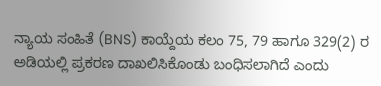ನ್ಯಾಯ ಸಂಹಿತೆ (BNS) ಕಾಯ್ದೆಯ ಕಲಂ 75, 79 ಹಾಗೂ 329(2) ರ ಅಡಿಯಲ್ಲಿ ಪ್ರಕರಣ ದಾಖಲಿಸಿಕೊಂಡು ಬಂಧಿಸಲಾಗಿದೆ ಎಂದು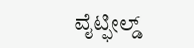ವೈಟ್ಫೀಲ್ಡ್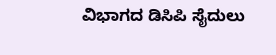ವಿಭಾಗದ ಡಿಸಿಪಿ ಸೈದುಲು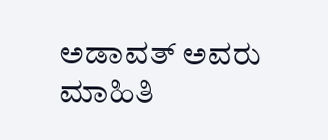ಅಡಾವತ್ ಅವರು ಮಾಹಿತಿ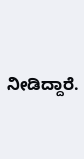ನೀಡಿದ್ದಾರೆ.